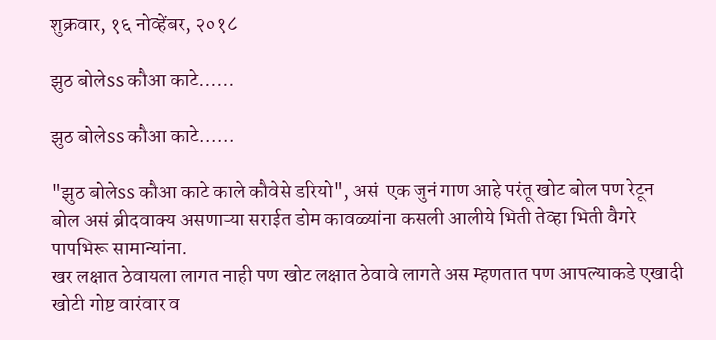शुक्रवार, १६ नोव्हेंबर, २०१८

झुठ बोलेss कौआ काटे......

झुठ बोलेss कौआ काटे......

"झुठ बोलेss कौआ काटे काले कौवेसे डरियो", असं  एक जुनं गाण आहे परंतू खोट बोल पण रेटून बोल असं ब्रीदवाक्य असणाऱ्या सराईत डोम कावळ्यांना कसली आलीये भिती तेव्हा भिती वैगरे पापभिरू सामान्यांना.
खर लक्षात ठेवायला लागत नाही पण खोट लक्षात ठेवावे लागते अस म्हणतात पण आपल्याकडे एखादी खोटी गोष्ट वारंवार व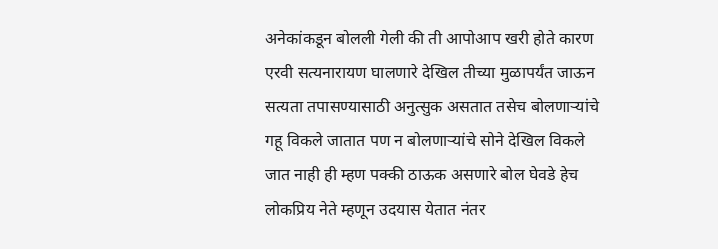अनेकांकडून बोलली गेली की ती आपोआप खरी होते कारण एरवी सत्यनारायण घालणारे देखिल तीच्या मुळापर्यंत जाऊन सत्यता तपासण्यासाठी अनुत्सुक असतात तसेच बोलणाऱ्यांचे गहू विकले जातात पण न बोलणाऱ्यांचे सोने देखिल विकले जात नाही ही म्हण पक्की ठाऊक असणारे बोल घेवडे हेच लोकप्रिय नेते म्हणून उदयास येतात नंतर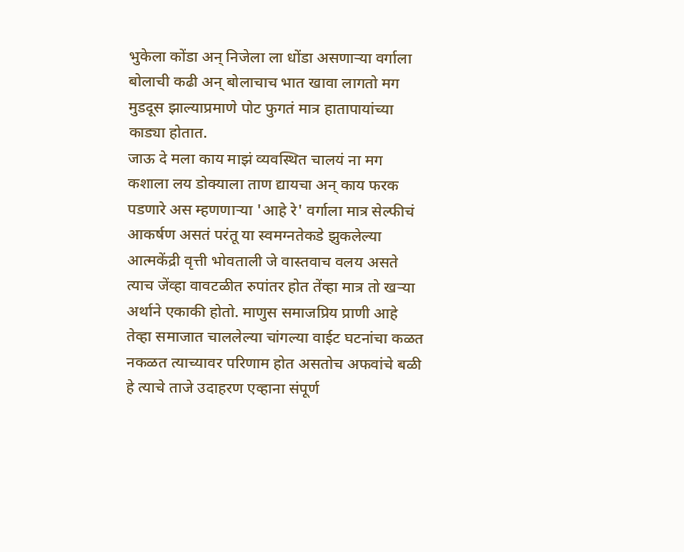भुकेला कोंडा अन् निजेला ला धोंडा असणाऱ्या वर्गाला बोलाची कढी अन् बोलाचाच भात खावा लागतो मग मुडदूस झाल्याप्रमाणे पोट फुगतं मात्र हातापायांच्या काड्या होतात.
जाऊ दे मला काय माझं व्यवस्थित चालयं ना मग कशाला लय डोक्याला ताण द्यायचा अन् काय फरक पडणारे अस म्हणणाऱ्या 'आहे रे' वर्गाला मात्र सेल्फीचं आकर्षण असतं परंतू या स्वमग्नतेकडे झुकलेल्या आत्मकेंद्री वृत्ती भोवताली जे वास्तवाच वलय असते त्याच जेंव्हा वावटळीत रुपांतर होत तेंव्हा मात्र तो खऱ्या अर्थाने एकाकी होतो. माणुस समाजप्रिय प्राणी आहे तेव्हा समाजात चाललेल्या चांगल्या वाईट घटनांचा कळत नकळत त्याच्यावर परिणाम होत असतोच अफवांचे बळी हे त्याचे ताजे उदाहरण एव्हाना संपूर्ण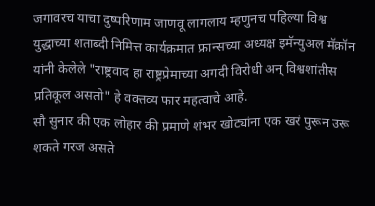जगावरच याचा दुष्परिणाम जाणवू लागलाय म्हणुनच पहिल्या विश्व युद्धाच्या शताब्दी निमित्त कार्यक्रमात फ्रान्सच्या अध्यक्ष इमॅन्युअल मॅक्रॉन यांनी केलेले "राष्ट्रवाद हा राष्ट्रप्रेमाच्या अगदी विरोधी अन् विश्वशांतीस प्रतिकूल असतो" हे वक्तव्य फार महत्वाचे आहे.
सौ सुनार की एक लोहार की प्रमाणे शंभर खोट्यांना एक खरं पुरून उरू शकते गरज असते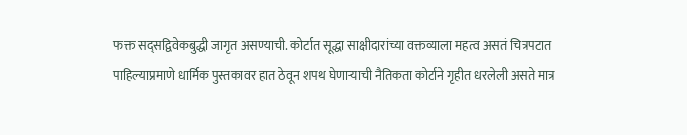फक्त सद्सद्विवेकबुद्धी जागृत असण्याची. कोर्टात सूद्धा साक्षीदारांच्या वक्तव्याला महत्व असतं चित्रपटात पाहिल्याप्रमाणे धार्मिक पुस्तकावर हात ठेवून शपथ घेणाऱ्याची नैतिकता कोर्टाने गृहीत धरलेली असते मात्र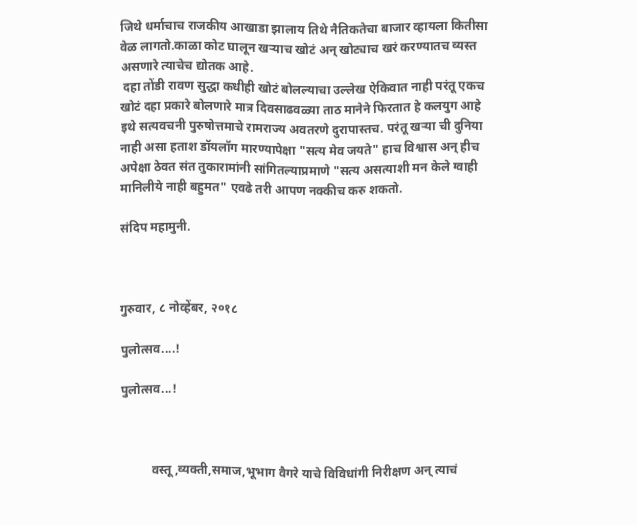जिथे धर्माचाच राजकीय आखाडा झालाय तिथे नैतिकतेचा बाजार व्हायला कितीसा वेळ लागतो.काळा कोट घालून खऱ्याच खोटं अन् खोट्याच खरं करण्यातच व्यस्त असणारे त्याचेच द्योतक आहे.
 दहा तोंडी रावण सुद्धा कधीही खोटं बोलल्याचा उल्लेख ऐकिवात नाही परंतू एकच खोटं दहा प्रकारे बोलणारे मात्र दिवसाढवळ्या ताठ मानेने फिरतात हे कलयुग आहे इथे सत्यवचनी पुरुषोत्तमाचे रामराज्य अवतरणे दुरापास्तच. परंतू खऱ्या ची दुनिया नाही असा हताश डॉयलॉग मारण्यापेक्षा "सत्य मेव जयते" हाच विश्वास अन् हीच अपेक्षा ठेवत संत तुकारामांनी सांगितल्याप्रमाणे "सत्य असत्याशी मन केले ग्वाही मानिलीये नाही बहुमत" एवढे तरी आपण नक्कीच करु शकतो.

संदिप महामुनी.



गुरुवार, ८ नोव्हेंबर, २०१८

पुलोत्सव....!

पुलोत्सव...!



          वस्तू,व्यक्ती,समाज,भूभाग वैगरे याचे विविधांगी निरीक्षण अन् त्याचं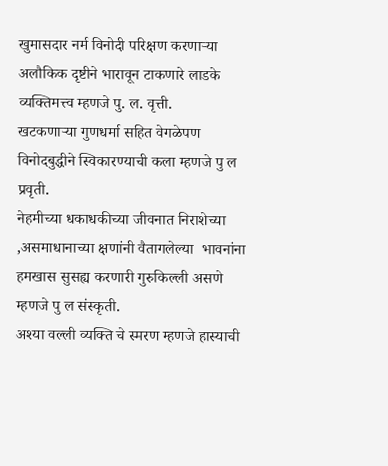खुमासदार नर्म विनोदी परिक्षण करणाऱ्या अलौकिक दृष्टीने भारावून टाकणारे लाडके व्यक्तिमत्त्व म्हणजे पु. ल. वृत्ती.
खटकणाऱ्या गुणधर्मा सहित वेगळेपण विनोदबुद्धीने स्विकारण्याची कला म्हणजे पु ल  प्रवृती.
नेहमीच्या धकाधकीच्या जीवनात निराशेच्या ,असमाधानाच्या क्षणांनी वैतागलेल्या  भावनांना हमखास सुसह्य करणारी गुरुकिल्ली असणे म्हणजे पु ल संस्कृती.
अश्या वल्ली व्यक्ति चे स्मरण म्हणजे हास्याची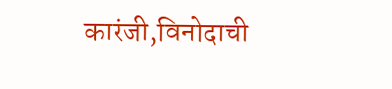कारंजी,विनोदाची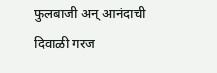फुलबाजी अन् आनंदाची दिवाळी गरज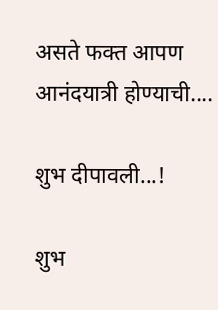असते फक्त आपण आनंदयात्री होण्याची....

शुभ दीपावली...!

शुभ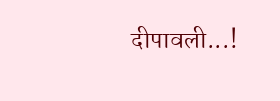दीपावली...!